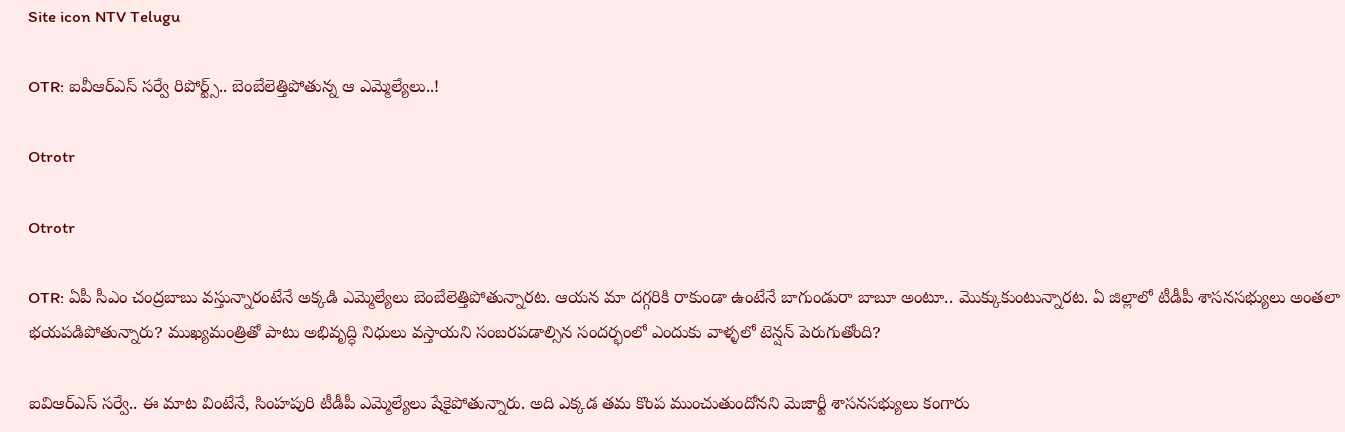Site icon NTV Telugu

OTR: ఐవీఆర్ఎస్‌ సర్వే రిపోర్ట్స్‌.. బెంబేలెత్తిపోతున్న ఆ ఎమ్మెల్యేలు..!

Otrotr

Otrotr

OTR: ఏపీ సీఎం చంద్రబాబు వస్తున్నారంటేనే అక్కడి ఎమ్మెల్యేలు బెంబేలెత్తిపోతున్నారట. ఆయన మా దగ్గరికి రాకుండా ఉంటేనే బాగుండురా బాబూ అంటూ.. మొక్కుకుంటున్నారట. ఏ జిల్లాలో టీడీపీ శాసనసభ్యులు అంతలా భయపడిపోతున్నారు? ముఖ్యమంత్రితో పాటు అభివృద్ధి నిధులు వస్తాయని సంబరపడాల్సిన సందర్భంలో ఎందుకు వాళ్ళలో టెన్షన్‌ పెరుగుతోంది?

ఐవిఆర్ఎస్ సర్వే.. ఈ మాట వింటేనే, సింహపురి టీడీపీ ఎమ్మెల్యేలు షేకైపోతున్నారు. అది ఎక్కడ తమ కొంప ముంచుతుందోనని మెజార్టీ శాసనసభ్యులు కంగారు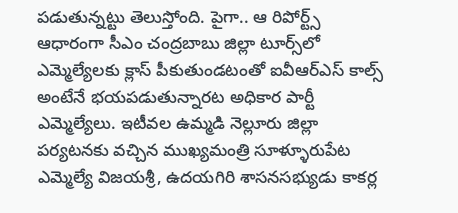పడుతున్నట్టు తెలుస్తోంది. పైగా.. ఆ రిపోర్ట్స్‌ ఆధారంగా సీఎం చంద్రబాబు జిల్లా టూర్స్‌లో ఎమ్మెల్యేలకు క్లాస్‌ పీకుతుండటంతో ఐవీఆర్‌ఎస్‌ కాల్స్‌ అంటేనే భయపడుతున్నారట అధికార పార్టీ ఎమ్మెల్యేలు. ఇటీవల ఉమ్మడి నెల్లూరు జిల్లా పర్యటనకు వచ్చిన ముఖ్యమంత్రి సూళ్ళూరుపేట ఎమ్మెల్యే విజయశ్రీ, ఉదయగిరి శాసనసభ్యుడు కాకర్ల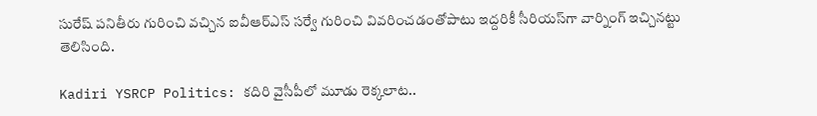సురేష్ పనితీరు గురించి వచ్చిన ఐవీఆర్‌ఎస్‌ సర్వే గురించి వివరించడంతోపాటు ఇద్దరికీ సీరియస్‌గా వార్నింగ్‌ ఇచ్చినట్టు తెలిసింది.

Kadiri YSRCP Politics: కదిరి వైసీపీలో మూడు రెక్కలాట..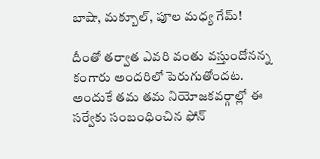బాషా, మక్బూల్, పూల మధ్య గేమ్‌!

దీంతో తర్వాత ఎవరి వంతు వస్తుందోనన్న కంగారు అందరిలో పెరుగుతోందట. అందుకే తమ తమ నియోజకవర్గాల్లో ఈ సర్వేకు సంబంధించిన ఫోన్‌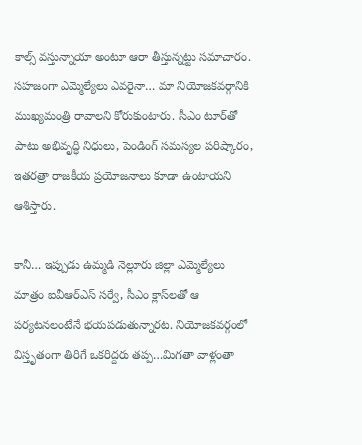కాల్స్‌ వస్తున్నాయా అంటూ ఆరా తీస్తున్నట్టు సమాచారం. సహజంగా ఎమ్మెల్యేలు ఎవరైనా… మా నియోజకవర్గానికి ముఖ్యమంత్రి రావాలని కోరుకుంటారు. సీఎం టూర్‌తో పాటు అభివృద్ధి నిధులు, పెండింగ్‌ సమస్యల పరిష్కారం, ఇతరత్రా రాజకీయ ప్రయోజనాలు కూడా ఉంటాయని ఆశిస్తారు.

కానీ… ఇప్పుడు ఉమ్మడి నెల్లూరు జిల్లా ఎమ్మెల్యేలు మాత్రం ఐవీఆర్ఎస్‌ సర్వే, సీఎం క్లాస్‌లతో ఆ పర్యటనలంటేనే భయపడుతున్నారట. నియోజకవర్గంలో విస్తృతంగా తిరిగే ఒకరిద్దరు తప్ప…మిగతా వాళ్లంతా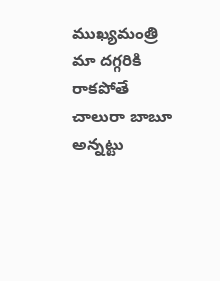ముఖ్యమంత్రి మా దగ్గరికి రాకపోతే చాలురా బాబూ అన్నట్టు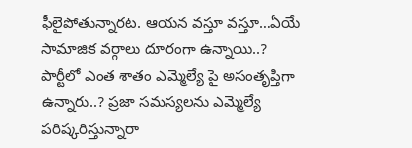ఫీలైపోతున్నారట. ఆయన వస్తూ వస్తూ…ఏయే సామాజిక వర్గాలు దూరంగా ఉన్నాయి..? పార్టీలో ఎంత శాతం ఎమ్మెల్యే పై అసంతృప్తిగా ఉన్నారు..? ప్రజా సమస్యలను ఎమ్మెల్యే పరిష్కరిస్తున్నారా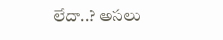లేదా..? అసలు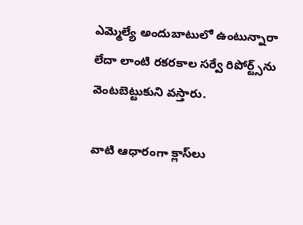ఎమ్మెల్యే అందుబాటులో ఉంటున్నారా లేదా లాంటి రకరకాల సర్వే రిపోర్ట్స్‌ను వెంటబెట్టుకుని వస్తారు.

వాటి ఆధారంగా క్లాస్‌లు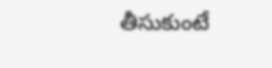తీసుకుంటే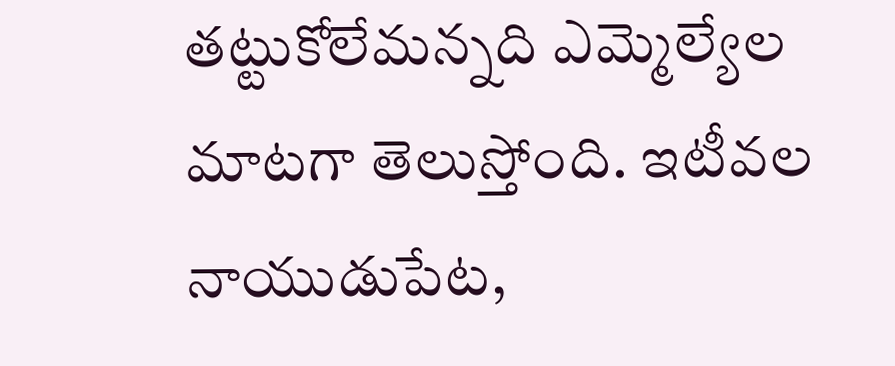తట్టుకోలేమన్నది ఎమ్మెల్యేల మాటగా తెలుస్తోంది. ఇటీవల నాయుడుపేట,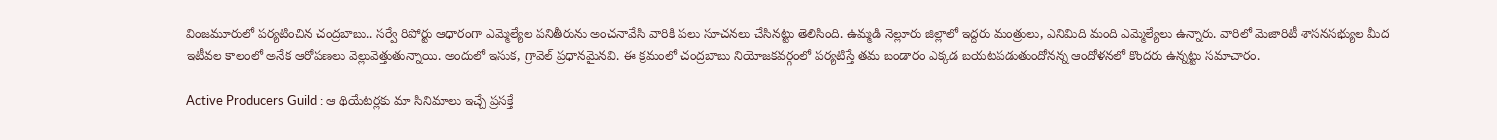వింజమూరులో పర్యటించిన చంద్రబాబు.. సర్వే రిపోర్టు ఆధారంగా ఎమ్మెల్యేల పనితీరును అంచనావేసి వారికి పలు సూచనలు చేసినట్టు తెలిసింది. ఉమ్మడి నెల్లూరు జిల్లాలో ఇద్దరు మంత్రులు, ఎనిమిది మంది ఎమ్మెల్యేలు ఉన్నారు. వారిలో మెజారిటీ శాసనసభ్యుల మీద ఇటీవల కాలంలో అనేక ఆరోపణలు వెల్లువెత్తుతున్నాయి. అందులో ఇసుక, గ్రావెల్ ప్రధానమైనవి. ఈ క్రమంలో చంద్రబాబు నియోజకవర్గంలో పర్యటిస్తే తమ బండారం ఎక్కడ బయటపడుతుందోనన్న ఆందోళనలో కొందరు ఉన్నట్టు సమాచారం.

Active Producers Guild : ఆ థియేటర్లకు మా సినిమాలు ఇచ్చే ప్రసక్తే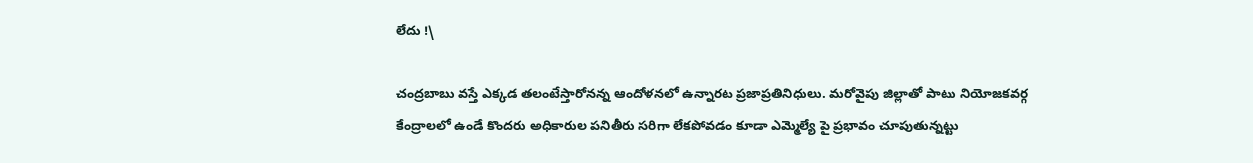లేదు !\

చంద్రబాబు వస్తే ఎక్కడ తలంటేస్తారోనన్న ఆందోళనలో ఉన్నారట ప్రజాప్రతినిధులు. మరోవైపు జిల్లాతో పాటు నియోజకవర్గ కేంద్రాలలో ఉండే కొందరు అధికారుల పనితీరు సరిగా లేకపోవడం కూడా ఎమ్మెల్యే పై ప్రభావం చూపుతున్నట్టు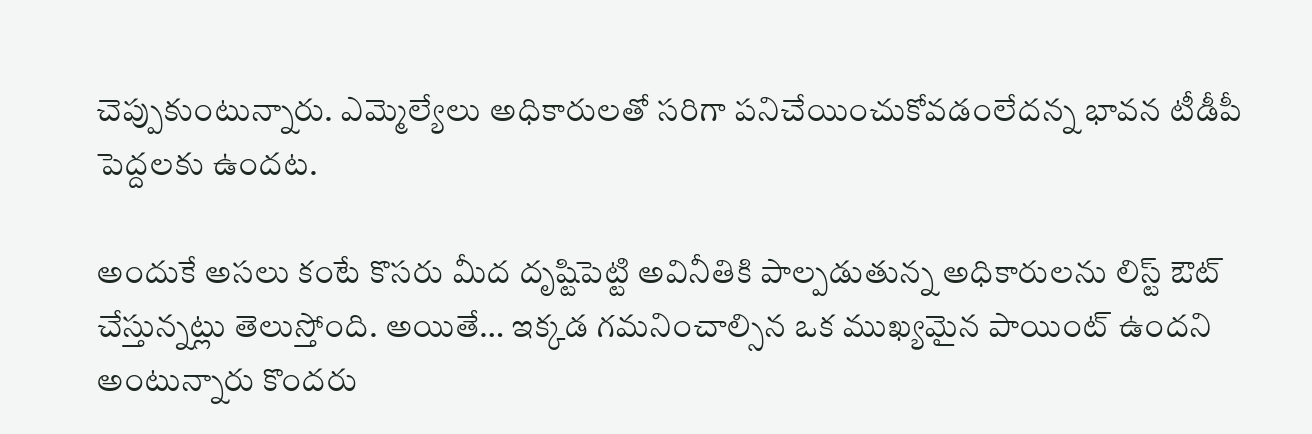చెప్పుకుంటున్నారు. ఎమ్మెల్యేలు అధికారులతో సరిగా పనిచేయించుకోవడంలేదన్న భావన టీడీపీ పెద్దలకు ఉందట.

అందుకే అసలు కంటే కొసరు మీద దృష్టిపెట్టి అవినీతికి పాల్పడుతున్న అధికారులను లిస్ట్ ఔట్ చేస్తున్నట్లు తెలుస్తోంది. అయితే… ఇక్కడ గమనించాల్సిన ఒక ముఖ్యమైన పాయింట్‌ ఉందని అంటున్నారు కొందరు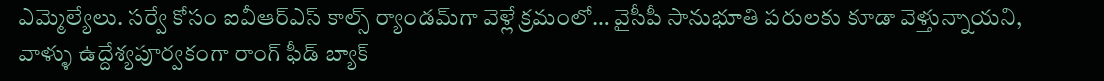ఎమ్మెల్యేలు. సర్వే కోసం ఐవీఆర్‌ఎస్‌ కాల్స్‌ ర్యాండమ్‌గా వెళ్లే క్రమంలో… వైసీపీ సానుభూతి పరులకు కూడా వెళ్తున్నాయని, వాళ్ళు ఉద్దేశ్యపూర్వకంగా రాంగ్ ఫీడ్ బ్యాక్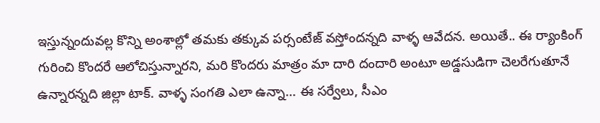ఇస్తున్నందువల్ల కొన్ని అంశాల్లో తమకు తక్కువ పర్సంటేజ్ వస్తోందన్నది వాళ్ళ ఆవేదన. అయితే.. ఈ ర్యాంకింగ్‌ గురించి కొందరే ఆలోచిస్తున్నారని, మరి కొందరు మాత్రం మా దారి దందారి అంటూ అడ్డసుడిగా చెలరేగుతూనే ఉన్నారన్నది జిల్లా టాక్‌. వాళ్ళ సంగతి ఎలా ఉన్నా… ఈ సర్వేలు, సీఎం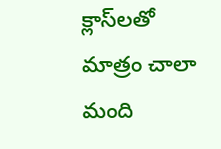క్లాస్‌లతో మాత్రం చాలా మంది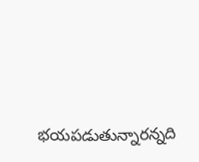భయపడుతున్నారన్నది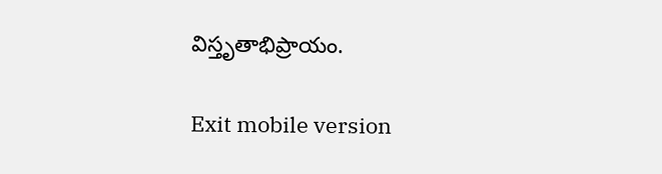విస్తృతాభిప్రాయం.

Exit mobile version